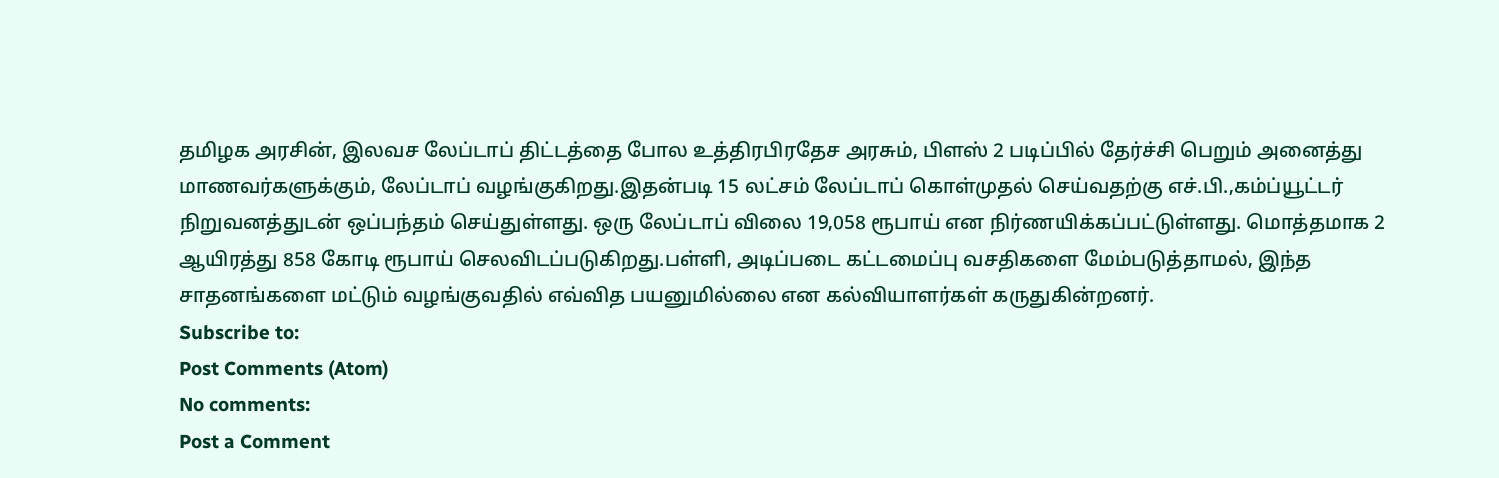தமிழக அரசின், இலவச லேப்டாப் திட்டத்தை போல உத்திரபிரதேச அரசும், பிளஸ் 2 படிப்பில் தேர்ச்சி பெறும் அனைத்து மாணவர்களுக்கும், லேப்டாப் வழங்குகிறது.இதன்படி 15 லட்சம் லேப்டாப் கொள்முதல் செய்வதற்கு எச்.பி.,கம்ப்யூட்டர் நிறுவனத்துடன் ஒப்பந்தம் செய்துள்ளது. ஒரு லேப்டாப் விலை 19,058 ரூபாய் என நிர்ணயிக்கப்பட்டுள்ளது. மொத்தமாக 2 ஆயிரத்து 858 கோடி ரூபாய் செலவிடப்படுகிறது.பள்ளி, அடிப்படை கட்டமைப்பு வசதிகளை மேம்படுத்தாமல், இந்த சாதனங்களை மட்டும் வழங்குவதில் எவ்வித பயனுமில்லை என கல்வியாளர்கள் கருதுகின்றனர்.
Subscribe to:
Post Comments (Atom)
No comments:
Post a Comment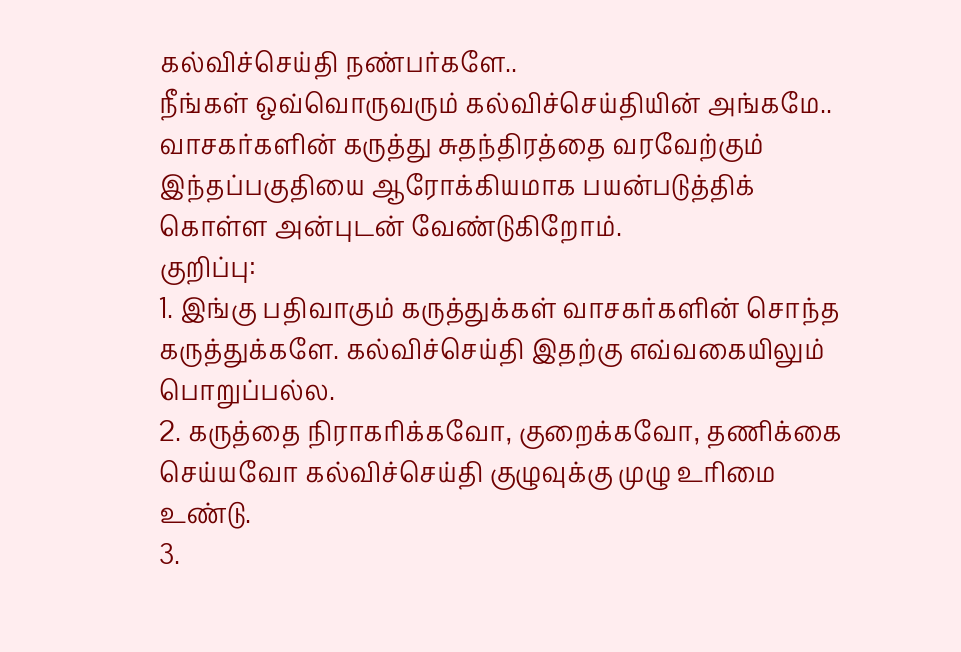கல்விச்செய்தி நண்பர்களே..
நீங்கள் ஒவ்வொருவரும் கல்விச்செய்தியின் அங்கமே..
வாசகர்களின் கருத்து சுதந்திரத்தை வரவேற்கும் இந்தப்பகுதியை ஆரோக்கியமாக பயன்படுத்திக் கொள்ள அன்புடன் வேண்டுகிறோம்.
குறிப்பு:
1. இங்கு பதிவாகும் கருத்துக்கள் வாசகர்களின் சொந்த கருத்துக்களே. கல்விச்செய்தி இதற்கு எவ்வகையிலும் பொறுப்பல்ல.
2. கருத்தை நிராகரிக்கவோ, குறைக்கவோ, தணிக்கை செய்யவோ கல்விச்செய்தி குழுவுக்கு முழு உரிமை உண்டு.
3.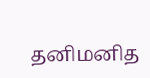தனிமனித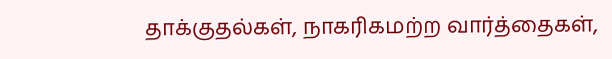தாக்குதல்கள், நாகரிகமற்ற வார்த்தைகள்,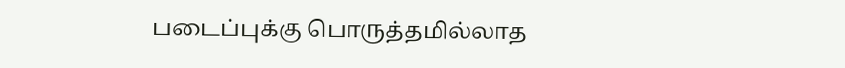படைப்புக்கு பொருத்தமில்லாத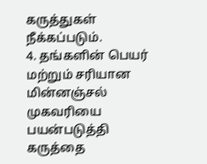கருத்துகள் நீக்கப்படும்.
4. தங்களின் பெயர் மற்றும் சரியான மின்னஞ்சல் முகவரியை பயன்படுத்தி கருத்தை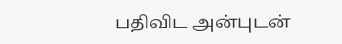பதிவிட அன்புடன்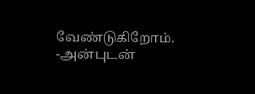வேண்டுகிறோம்.
-அன்புடன்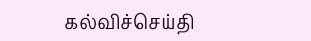கல்விச்செய்தி